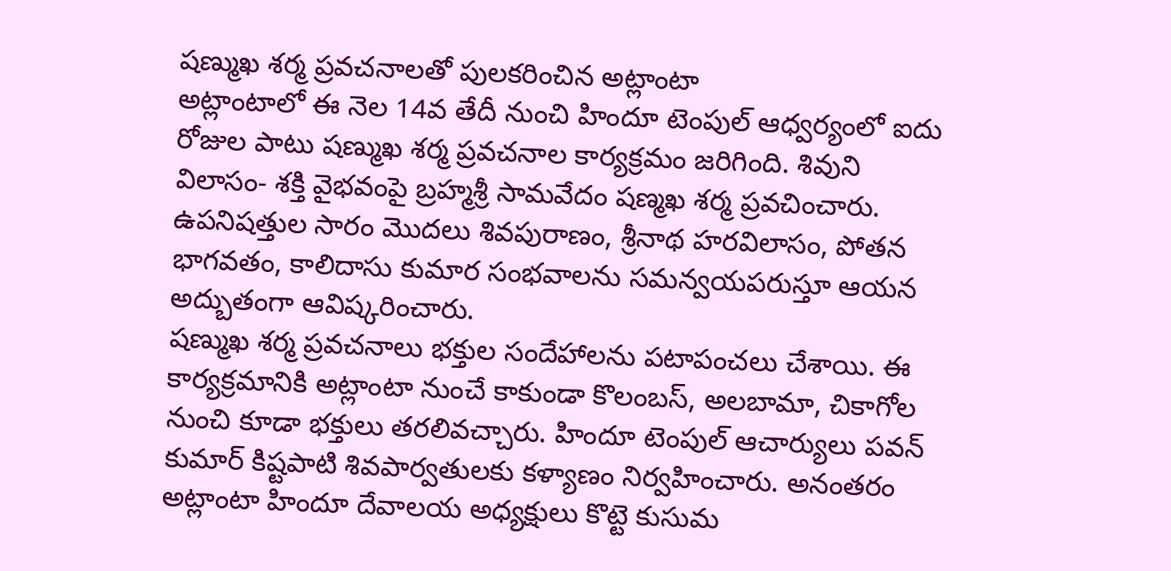షణ్ముఖ శర్మ ప్రవచనాలతో పులకరించిన అట్లాంటా
అట్లాంటాలో ఈ నెల 14వ తేదీ నుంచి హిందూ టెంపుల్ ఆధ్వర్యంలో ఐదు రోజుల పాటు షణ్ముఖ శర్మ ప్రవచనాల కార్యక్రమం జరిగింది. శివుని విలాసం- శక్తి వైభవంపై బ్రహ్మశ్రీ సామవేదం షణ్మఖ శర్మ ప్రవచించారు. ఉపనిషత్తుల సారం మొదలు శివపురాణం, శ్రీనాథ హరవిలాసం, పోతన భాగవతం, కాలిదాసు కుమార సంభవాలను సమన్వయపరుస్తూ ఆయన అద్బుతంగా ఆవిష్కరించారు.
షణ్ముఖ శర్మ ప్రవచనాలు భక్తుల సందేహాలను పటాపంచలు చేశాయి. ఈ కార్యక్రమానికి అట్లాంటా నుంచే కాకుండా కొలంబస్, అలబామా, చికాగోల నుంచి కూడా భక్తులు తరలివచ్చారు. హిందూ టెంపుల్ ఆచార్యులు పవన్ కుమార్ కిష్టపాటి శివపార్వతులకు కళ్యాణం నిర్వహించారు. అనంతరం అట్లాంటా హిందూ దేవాలయ అధ్యక్షులు కొట్టె కుసుమ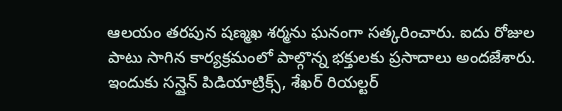ఆలయం తరపున షణ్మఖ శర్మను ఘనంగా సత్కరించారు. ఐదు రోజుల పాటు సాగిన కార్యక్రమంలో పాల్గొన్న భక్తులకు ప్రసాదాలు అందజేశారు.
ఇందుకు సన్షైన్ పిడియాట్రిక్స్, శేఖర్ రియల్టర్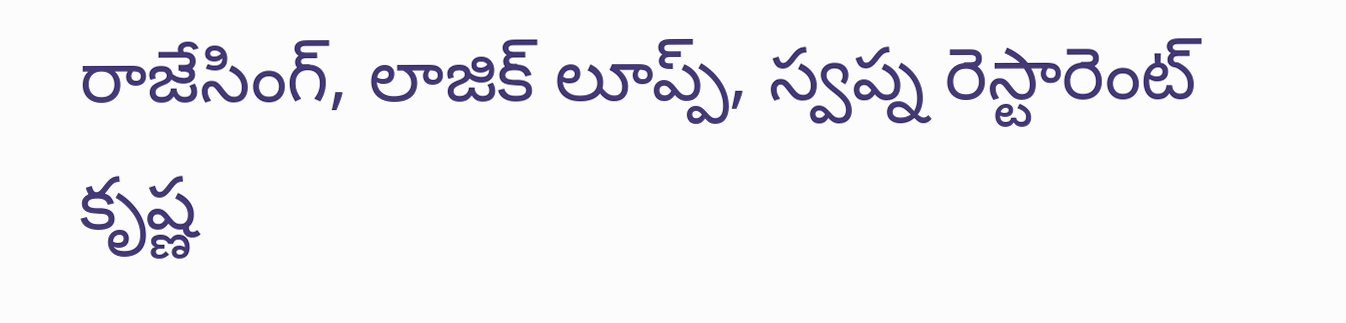రాజేసింగ్, లాజిక్ లూప్ప్, స్వప్న రెస్టారెంట్ కృష్ణ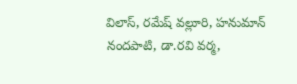విలాస్, రమేష్ వల్లూరి, హనుమాన్ నందపాటి, డా.రవి వర్మ,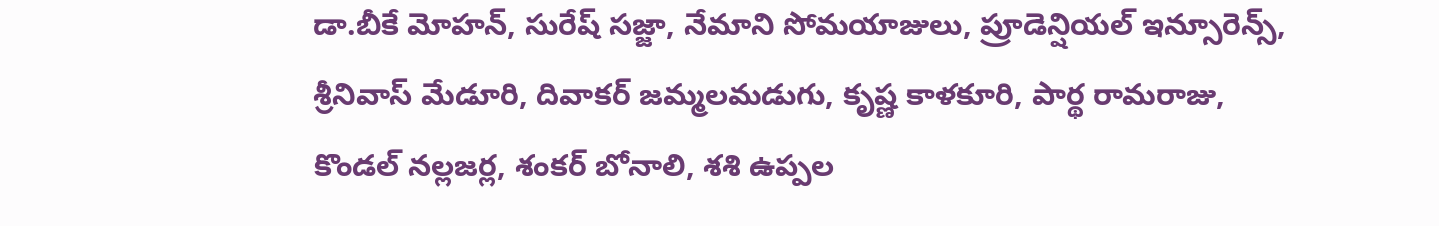డా.బీకే మోహన్, సురేష్ సజ్జా, నేమాని సోమయాజులు, ప్రూడెన్షియల్ ఇన్సూరెన్స్, శ్రీనివాస్ మేడూరి, దివాకర్ జమ్మలమడుగు, కృష్ణ కాళకూరి, పార్థ రామరాజు, కొండల్ నల్లజర్ల, శంకర్ బోనాలి, శశి ఉప్పల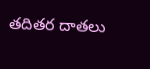తదితర దాతలు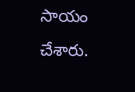సాయం చేశారు.